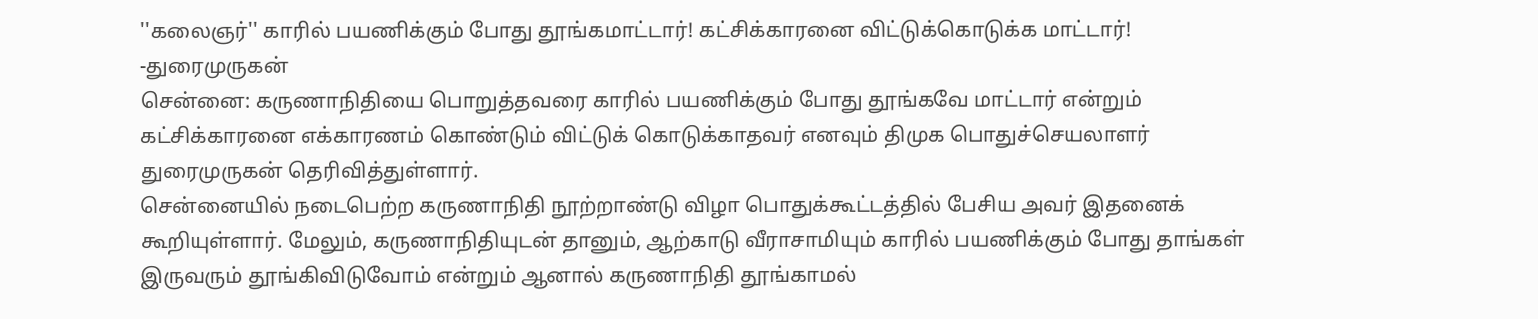''கலைஞர்'' காரில் பயணிக்கும் போது தூங்கமாட்டார்! கட்சிக்காரனை விட்டுக்கொடுக்க மாட்டார்! -துரைமுருகன்
சென்னை: கருணாநிதியை பொறுத்தவரை காரில் பயணிக்கும் போது தூங்கவே மாட்டார் என்றும் கட்சிக்காரனை எக்காரணம் கொண்டும் விட்டுக் கொடுக்காதவர் எனவும் திமுக பொதுச்செயலாளர் துரைமுருகன் தெரிவித்துள்ளார்.
சென்னையில் நடைபெற்ற கருணாநிதி நூற்றாண்டு விழா பொதுக்கூட்டத்தில் பேசிய அவர் இதனைக் கூறியுள்ளார். மேலும், கருணாநிதியுடன் தானும், ஆற்காடு வீராசாமியும் காரில் பயணிக்கும் போது தாங்கள் இருவரும் தூங்கிவிடுவோம் என்றும் ஆனால் கருணாநிதி தூங்காமல்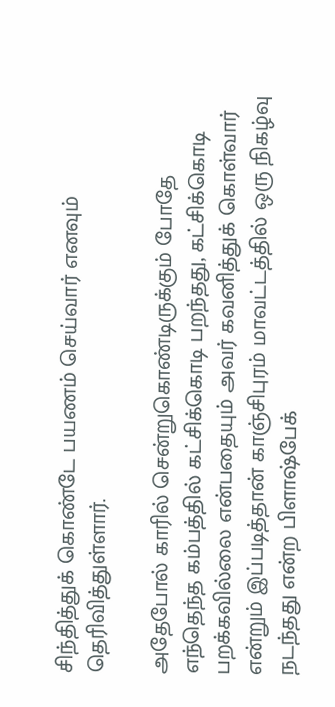சிந்தித்துக் கொண்டே பயணம் செய்வார் எனவும் தெரிவித்துள்ளார்.

அதேபோல் காரில் சென்றுகொண்டிருக்கும் போதே எந்தெந்த கம்பத்தில் கட்சிக்கொடி பறந்தது, கட்சிக்கொடி பறக்கவில்லை என்பதையும் அவர் கவனித்துக் கொள்வார் என்றும் இப்படித்தான் காஞ்சிபுரம் மாவட்டத்தில் ஒரு நிகழ்வு நடந்தது என்ற பிளாஷ்பேக்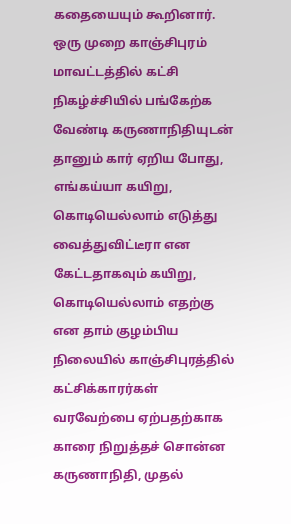கதையையும் கூறினார்.
ஒரு முறை காஞ்சிபுரம் மாவட்டத்தில் கட்சி நிகழ்ச்சியில் பங்கேற்க வேண்டி கருணாநிதியுடன் தானும் கார் ஏறிய போது, எங்கய்யா கயிறு, கொடியெல்லாம் எடுத்து வைத்துவிட்டீரா என கேட்டதாகவும் கயிறு, கொடியெல்லாம் எதற்கு என தாம் குழம்பிய நிலையில் காஞ்சிபுரத்தில் கட்சிக்காரர்கள் வரவேற்பை ஏற்பதற்காக காரை நிறுத்தச் சொன்ன கருணாநிதி, முதல்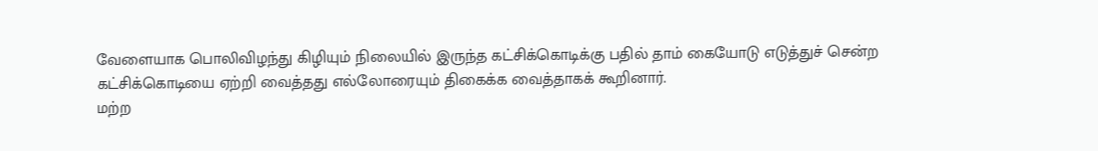வேளையாக பொலிவிழந்து கிழியும் நிலையில் இருந்த கட்சிக்கொடிக்கு பதில் தாம் கையோடு எடுத்துச் சென்ற கட்சிக்கொடியை ஏற்றி வைத்தது எல்லோரையும் திகைக்க வைத்தாகக் கூறினார்.
மற்ற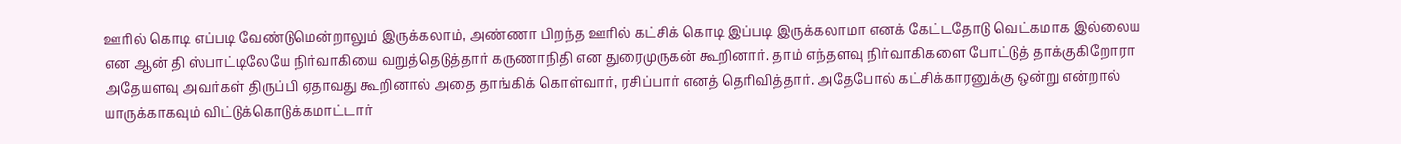ஊரில் கொடி எப்படி வேண்டுமென்றாலும் இருக்கலாம், அண்ணா பிறந்த ஊரில் கட்சிக் கொடி இப்படி இருக்கலாமா எனக் கேட்டதோடு வெட்கமாக இல்லைய என ஆன் தி ஸ்பாட்டிலேயே நிர்வாகியை வறுத்தெடுத்தார் கருணாநிதி என துரைமுருகன் கூறினார். தாம் எந்தளவு நிர்வாகிகளை போட்டுத் தாக்குகிறோரா அதேயளவு அவர்கள் திருப்பி ஏதாவது கூறினால் அதை தாங்கிக் கொள்வார், ரசிப்பார் எனத் தெரிவித்தார். அதேபோல் கட்சிக்காரனுக்கு ஒன்று என்றால் யாருக்காகவும் விட்டுக்கொடுக்கமாட்டார்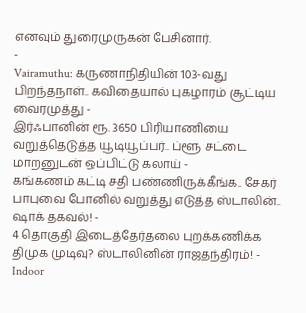எனவும் துரைமுருகன் பேசினார்.
-
Vairamuthu: கருணாநிதியின் 103-வது பிறந்தநாள்.. கவிதையால் புகழாரம் சூட்டிய வைரமுத்து -
இர்ஃபானின் ரூ. 3650 பிரியாணியை வறுத்தெடுத்த யூடியூப்பர்.. ப்ளூ சட்டை மாறனுடன் ஒப்பிட்டு கலாய் -
கங்கணம் கட்டி சதி பண்ணிருக்கீங்க.. சேகர் பாபுவை போனில் வறுத்து எடுத்த ஸ்டாலின்.. ஷாக் தகவல்! -
4 தொகுதி இடைத்தேர்தலை புறக்கணிக்க திமுக முடிவு? ஸ்டாலினின் ராஜதந்திரம்! -
Indoor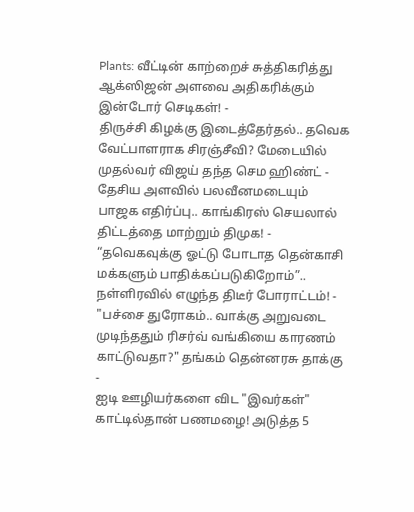Plants: வீட்டின் காற்றைச் சுத்திகரித்து ஆக்ஸிஜன் அளவை அதிகரிக்கும் இன்டோர் செடிகள்! -
திருச்சி கிழக்கு இடைத்தேர்தல்.. தவெக வேட்பாளராக சிரஞ்சீவி? மேடையில் முதல்வர் விஜய் தந்த செம ஹிண்ட் -
தேசிய அளவில் பலவீனமடையும் பாஜக எதிர்ப்பு.. காங்கிரஸ் செயலால் திட்டத்தை மாற்றும் திமுக! -
“தவெகவுக்கு ஓட்டு போடாத தென்காசி மக்களும் பாதிக்கப்படுகிறோம்”.. நள்ளிரவில் எழுந்த திடீர் போராட்டம்! -
"பச்சை துரோகம்.. வாக்கு அறுவடை முடிந்ததும் ரிசர்வ் வங்கியை காரணம் காட்டுவதா?" தங்கம் தென்னரசு தாக்கு -
ஐடி ஊழியர்களை விட "இவர்கள்" காட்டில்தான் பணமழை! அடுத்த 5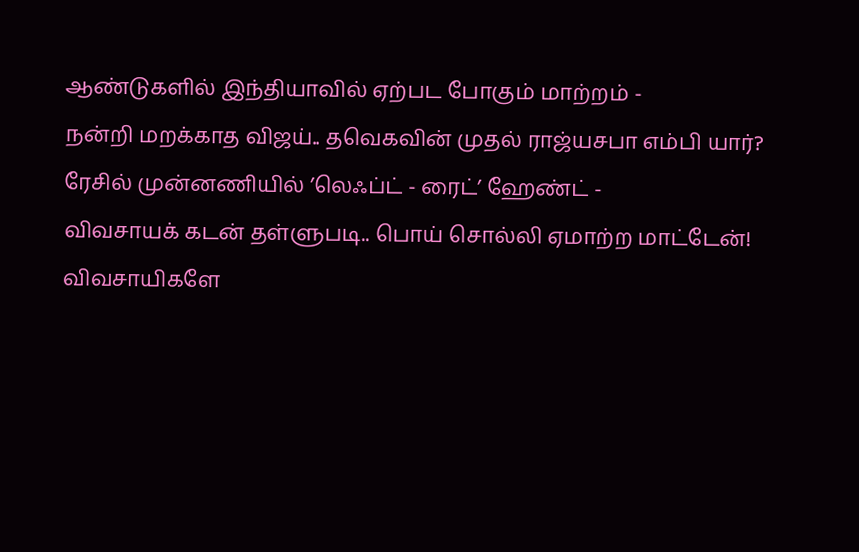ஆண்டுகளில் இந்தியாவில் ஏற்பட போகும் மாற்றம் -
நன்றி மறக்காத விஜய்.. தவெகவின் முதல் ராஜ்யசபா எம்பி யார்? ரேசில் முன்னணியில் ’லெஃப்ட் - ரைட்’ ஹேண்ட் -
விவசாயக் கடன் தள்ளுபடி.. பொய் சொல்லி ஏமாற்ற மாட்டேன்! விவசாயிகளே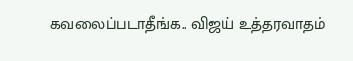கவலைப்படாதீங்க.. விஜய் உத்தரவாதம்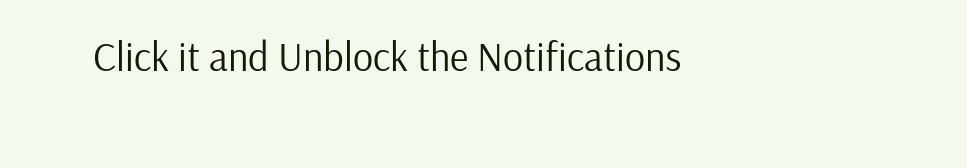Click it and Unblock the Notifications